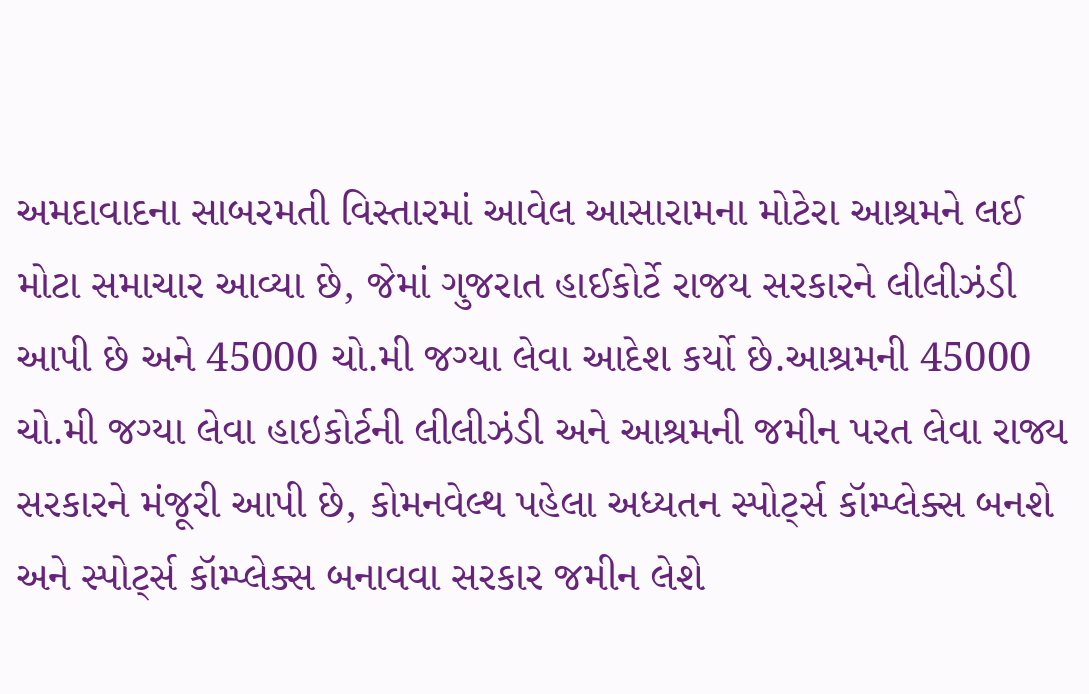અમદાવાદના સાબરમતી વિસ્તારમાં આવેલ આસારામના મોટેરા આશ્રમને લઈ મોટા સમાચાર આવ્યા છે, જેમાં ગુજરાત હાઈકોર્ટે રાજય સરકારને લીલીઝંડી આપી છે અને 45000 ચો.મી જગ્યા લેવા આદેશ કર્યો છે.આશ્રમની 45000 ચો.મી જગ્યા લેવા હાઇકોર્ટની લીલીઝંડી અને આશ્રમની જમીન પરત લેવા રાજ્ય સરકારને મંજૂરી આપી છે, કોમનવેલ્થ પહેલા અધ્યતન સ્પોર્ટ્સ કૉમ્પ્લેક્સ બનશે અને સ્પોર્ટ્સ કૉમ્પ્લેક્સ બનાવવા સરકાર જમીન લેશે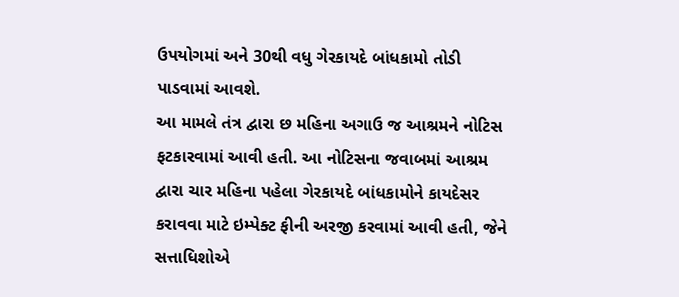ઉપયોગમાં અને 30થી વધુ ગેરકાયદે બાંધકામો તોડી પાડવામાં આવશે.
આ મામલે તંત્ર દ્વારા છ મહિના અગાઉ જ આશ્રમને નોટિસ ફટકારવામાં આવી હતી. આ નોટિસના જવાબમાં આશ્રમ દ્વારા ચાર મહિના પહેલા ગેરકાયદે બાંધકામોને કાયદેસર કરાવવા માટે ઇમ્પેક્ટ ફીની અરજી કરવામાં આવી હતી, જેને સત્તાધિશોએ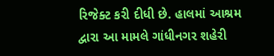રિજેક્ટ કરી દીધી છે. હાલમાં આશ્રમ દ્વારા આ મામલે ગાંધીનગર શહેરી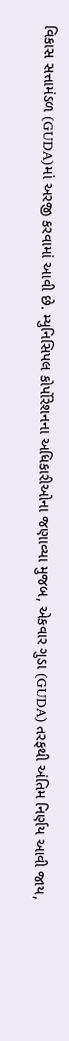વિકાસ સત્તામંડળ (GUDA)માં અરજી કરવામાં આવી છે. મ્યુનિસિપલ કોર્પોરેશનના અધિકારીઓના જણાવ્યા મુજબ, એકવાર ગુડા (GUDA) તરફથી અંતિમ નિર્ણય આવી જાય,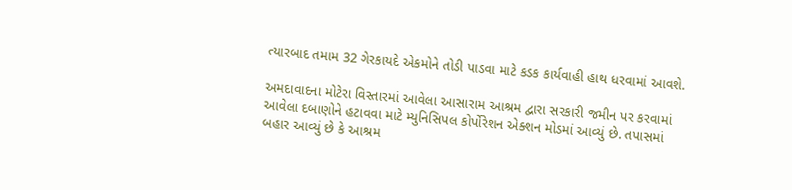ત્યારબાદ તમામ 32 ગેરકાયદે એકમોને તોડી પાડવા માટે કડક કાર્યવાહી હાથ ધરવામાં આવશે.

અમદાવાદના મોટેરા વિસ્તારમાં આવેલા આસારામ આશ્રમ દ્વારા સરકારી જમીન પર કરવામાં આવેલા દબાણોને હટાવવા માટે મ્યુનિસિપલ કોર્પોરેશન એક્શન મોડમાં આવ્યું છે. તપાસમાં બહાર આવ્યું છે કે આશ્રમ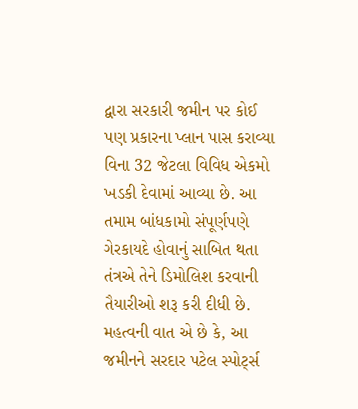દ્વારા સરકારી જમીન પર કોઈ પણ પ્રકારના પ્લાન પાસ કરાવ્યા વિના 32 જેટલા વિવિધ એકમો ખડકી દેવામાં આવ્યા છે. આ તમામ બાંધકામો સંપૂર્ણપણે ગેરકાયદે હોવાનું સાબિત થતા તંત્રએ તેને ડિમોલિશ કરવાની તૈયારીઓ શરૂ કરી દીધી છે. મહત્વની વાત એ છે કે, આ જમીનને સરદાર પટેલ સ્પોર્ટ્સ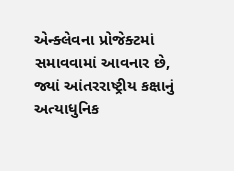એન્ક્લેવના પ્રોજેક્ટમાં સમાવવામાં આવનાર છે, જ્યાં આંતરરાષ્ટ્રીય કક્ષાનું અત્યાધુનિક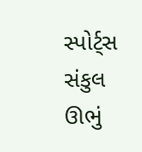સ્પોર્ટ્સ સંકુલ ઊભું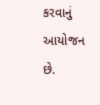કરવાનું આયોજન છે.